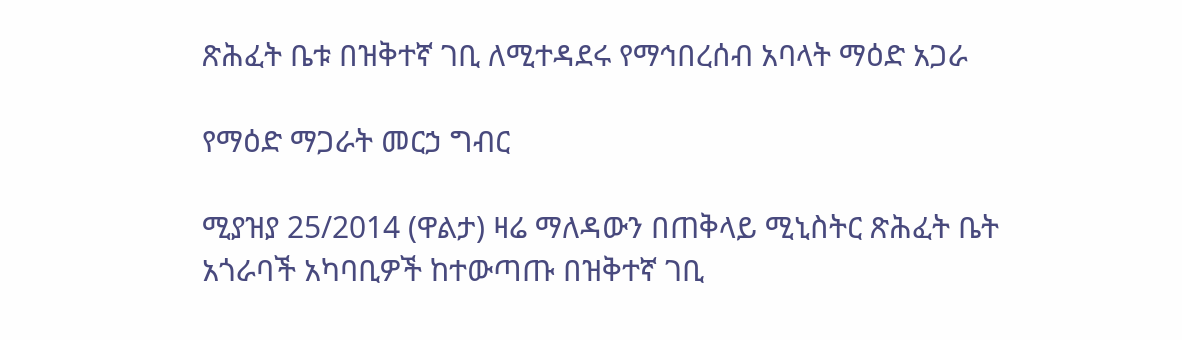ጽሕፈት ቤቱ በዝቅተኛ ገቢ ለሚተዳደሩ የማኅበረሰብ አባላት ማዕድ አጋራ

የማዕድ ማጋራት መርኃ ግብር

ሚያዝያ 25/2014 (ዋልታ) ዛሬ ማለዳውን በጠቅላይ ሚኒስትር ጽሕፈት ቤት አጎራባች አካባቢዎች ከተውጣጡ በዝቅተኛ ገቢ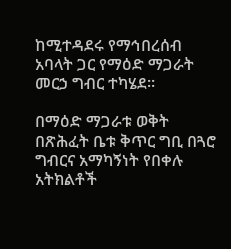ከሚተዳደሩ የማኅበረሰብ አባላት ጋር የማዕድ ማጋራት መርኃ ግብር ተካሄደ።

በማዕድ ማጋራቱ ወቅት በጽሕፈት ቤቱ ቅጥር ግቢ በጓሮ ግብርና አማካኝነት የበቀሉ አትክልቶች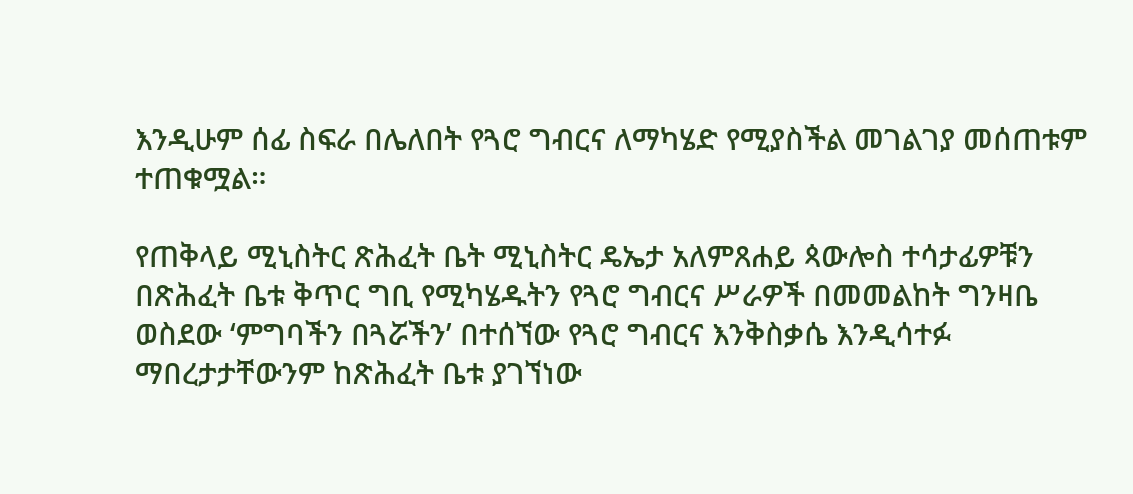እንዲሁም ሰፊ ስፍራ በሌለበት የጓሮ ግብርና ለማካሄድ የሚያስችል መገልገያ መሰጠቱም ተጠቁሟል።

የጠቅላይ ሚኒስትር ጽሕፈት ቤት ሚኒስትር ዴኤታ አለምጸሐይ ጳውሎስ ተሳታፊዎቹን በጽሕፈት ቤቱ ቅጥር ግቢ የሚካሄዱትን የጓሮ ግብርና ሥራዎች በመመልከት ግንዛቤ ወስደው ‘ምግባችን በጓሯችን’ በተሰኘው የጓሮ ግብርና እንቅስቃሴ እንዲሳተፉ ማበረታታቸውንም ከጽሕፈት ቤቱ ያገኘነው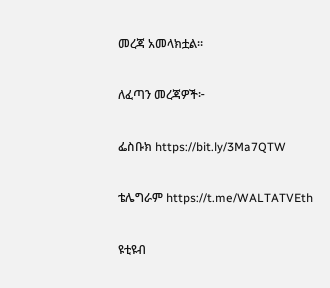መረጃ አመላክቷል።

ለፈጣን መረጃዎች፦

ፌስቡክ https://bit.ly/3Ma7QTW

ቴሌግራም https://t.me/WALTATVEth

ዩቲዩብ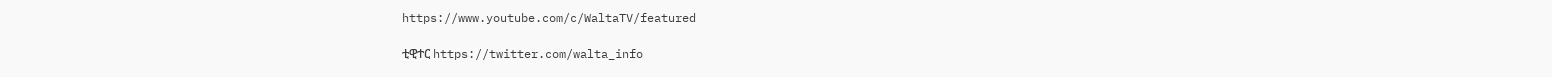https://www.youtube.com/c/WaltaTV/featured

ቲዊተር https://twitter.com/walta_info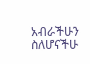አብራችሁን ስለሆናችሁ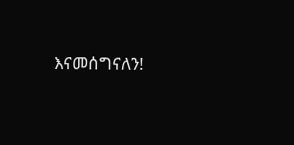እናመሰግናለን!